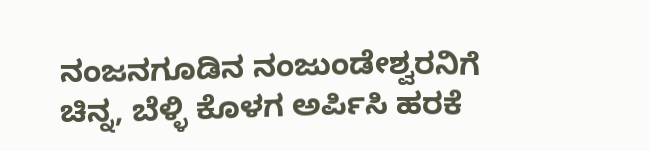ನಂಜನಗೂಡಿನ ನಂಜುಂಡೇಶ್ವರನಿಗೆ ಚಿನ್ನ, ಬೆಳ್ಳಿ ಕೊಳಗ ಅರ್ಪಿಸಿ ಹರಕೆ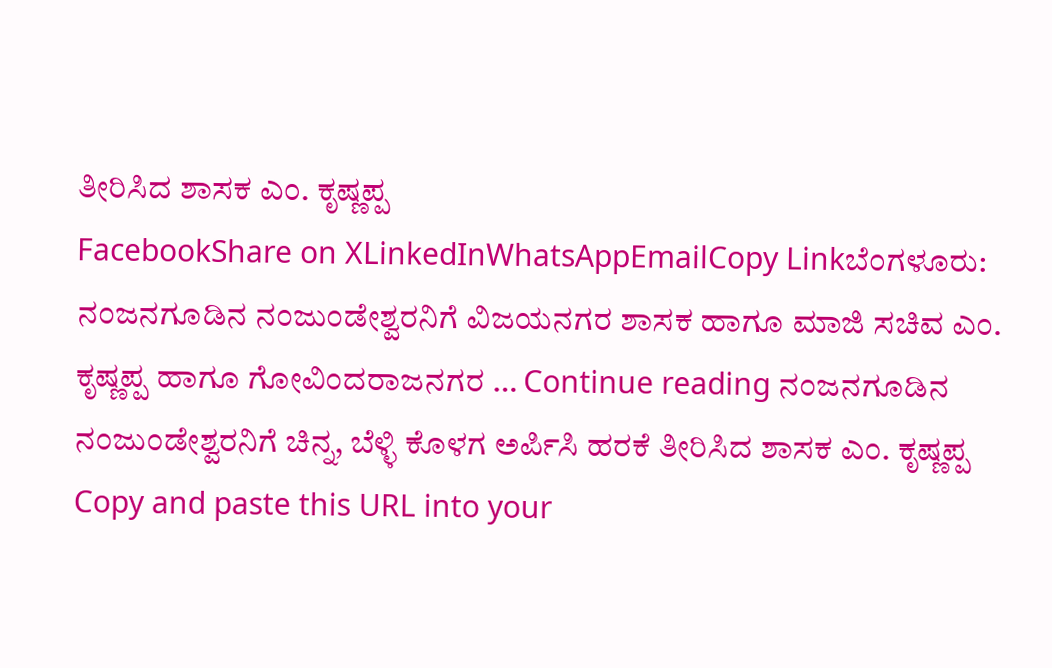ತೀರಿಸಿದ ಶಾಸಕ ಎಂ. ಕೃಷ್ಣಪ್ಪ
FacebookShare on XLinkedInWhatsAppEmailCopy Linkಬೆಂಗಳೂರು: ನಂಜನಗೂಡಿನ ನಂಜುಂಡೇಶ್ವರನಿಗೆ ವಿಜಯನಗರ ಶಾಸಕ ಹಾಗೂ ಮಾಜಿ ಸಚಿವ ಎಂ. ಕೃಷ್ಣಪ್ಪ ಹಾಗೂ ಗೋವಿಂದರಾಜನಗರ … Continue reading ನಂಜನಗೂಡಿನ ನಂಜುಂಡೇಶ್ವರನಿಗೆ ಚಿನ್ನ, ಬೆಳ್ಳಿ ಕೊಳಗ ಅರ್ಪಿಸಿ ಹರಕೆ ತೀರಿಸಿದ ಶಾಸಕ ಎಂ. ಕೃಷ್ಣಪ್ಪ
Copy and paste this URL into your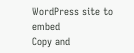WordPress site to embed
Copy and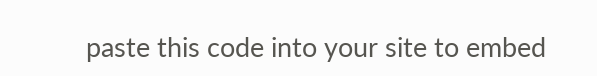paste this code into your site to embed